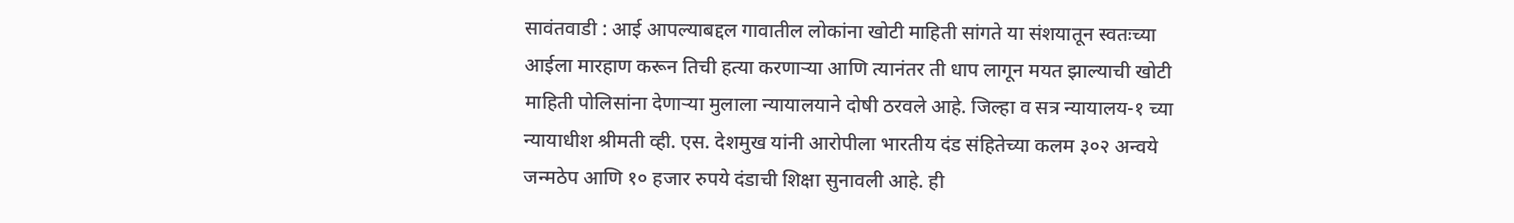सावंतवाडी : आई आपल्याबद्दल गावातील लोकांना खोटी माहिती सांगते या संशयातून स्वतःच्या आईला मारहाण करून तिची हत्या करणाऱ्या आणि त्यानंतर ती धाप लागून मयत झाल्याची खोटी माहिती पोलिसांना देणाऱ्या मुलाला न्यायालयाने दोषी ठरवले आहे. जिल्हा व सत्र न्यायालय-१ च्या न्यायाधीश श्रीमती व्ही. एस. देशमुख यांनी आरोपीला भारतीय दंड संहितेच्या कलम ३०२ अन्वये जन्मठेप आणि १० हजार रुपये दंडाची शिक्षा सुनावली आहे. ही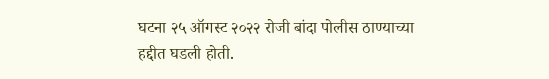घटना २५ ऑगस्ट २०२२ रोजी बांदा पोलीस ठाण्याच्या हद्दीत घडली होती.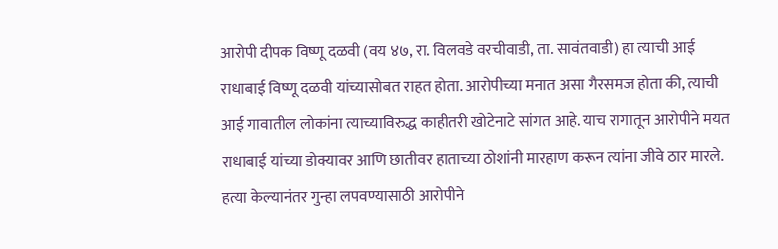आरोपी दीपक विष्णू दळवी (वय ४७, रा. विलवडे वरचीवाडी, ता. सावंतवाडी) हा त्याची आई राधाबाई विष्णू दळवी यांच्यासोबत राहत होता. आरोपीच्या मनात असा गैरसमज होता की, त्याची आई गावातील लोकांना त्याच्याविरुद्ध काहीतरी खोटेनाटे सांगत आहे. याच रागातून आरोपीने मयत राधाबाई यांच्या डोक्यावर आणि छातीवर हाताच्या ठोशांनी मारहाण करून त्यांना जीवे ठार मारले.
हत्या केल्यानंतर गुन्हा लपवण्यासाठी आरोपीने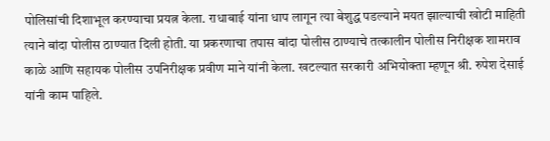पोलिसांची दिशाभूल करण्याचा प्रयत्न केला. राधाबाई यांना धाप लागून त्या बेशुद्ध पडल्याने मयत झाल्याची खोटी माहिती त्याने बांदा पोलीस ठाण्यात दिली होती. या प्रकरणाचा तपास बांदा पोलीस ठाण्याचे तत्कालीन पोलीस निरीक्षक शामराव काळे आणि सहायक पोलीस उपनिरीक्षक प्रवीण माने यांनी केला. खटल्यात सरकारी अभियोक्ता म्हणून श्री. रुपेश देसाई यांनी काम पाहिले.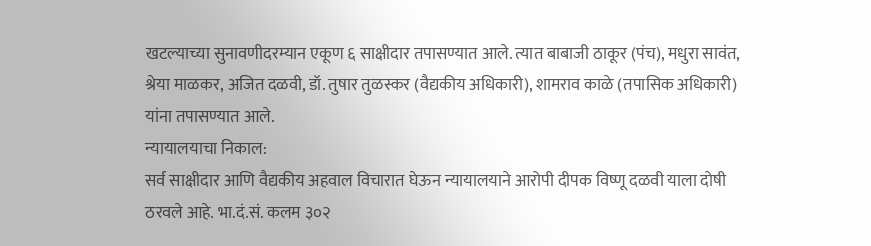खटल्याच्या सुनावणीदरम्यान एकूण ६ साक्षीदार तपासण्यात आले. त्यात बाबाजी ठाकूर (पंच), मधुरा सावंत, श्रेया माळकर, अजित दळवी, डॉ. तुषार तुळस्कर (वैद्यकीय अधिकारी), शामराव काळे (तपासिक अधिकारी) यांना तपासण्यात आले.
न्यायालयाचा निकाल:
सर्व साक्षीदार आणि वैद्यकीय अहवाल विचारात घेऊन न्यायालयाने आरोपी दीपक विष्णू दळवी याला दोषी ठरवले आहे. भा.दं.सं. कलम ३०२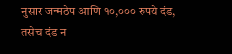नुसार जन्मठेप आणि १०,००० रुपये दंड, तसेच दंड न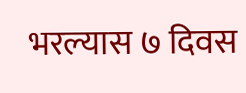भरल्यास ७ दिवस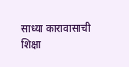साध्या कारावासाची शिक्षा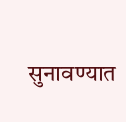सुनावण्यात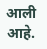आली आहे.